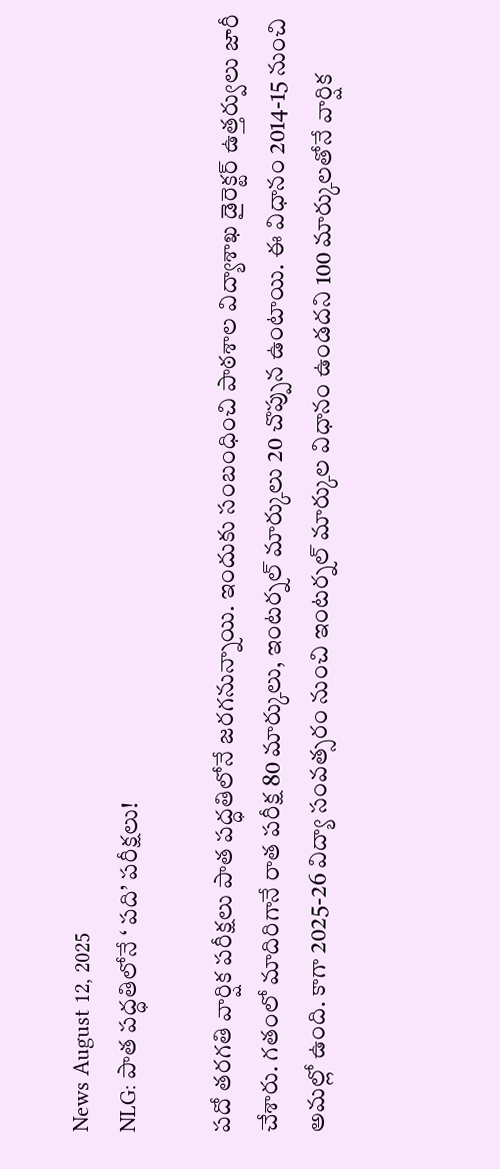News August 12, 2025
NLG: పాత పద్ధతిలోనే ‘ పది’ పరీక్షలు!

పదో తరగతి వార్షిక పరీక్షలు పాత పద్ధతిలోనే జరగనున్నాయి. ఇందుకు సంబంధించి పాఠశాల విద్యాశాఖ డైరెక్టర్ ఉత్తర్వులు జారీ చేశారు. గతంలో మాదిరిగానే రాత పరీక్ష 80 మార్కులు, ఇంటర్నల్ మార్కులు 20 చొప్పున ఉంటాయి. ఈ విధానం 2014-15 నుంచి అమల్లో ఉంది. కాగా 2025-26 విద్యా సంవత్సరం నుంచి ఇంటర్నల్ మార్కుల విధానం ఉండదని 100 మార్కులతోనే వార్షిక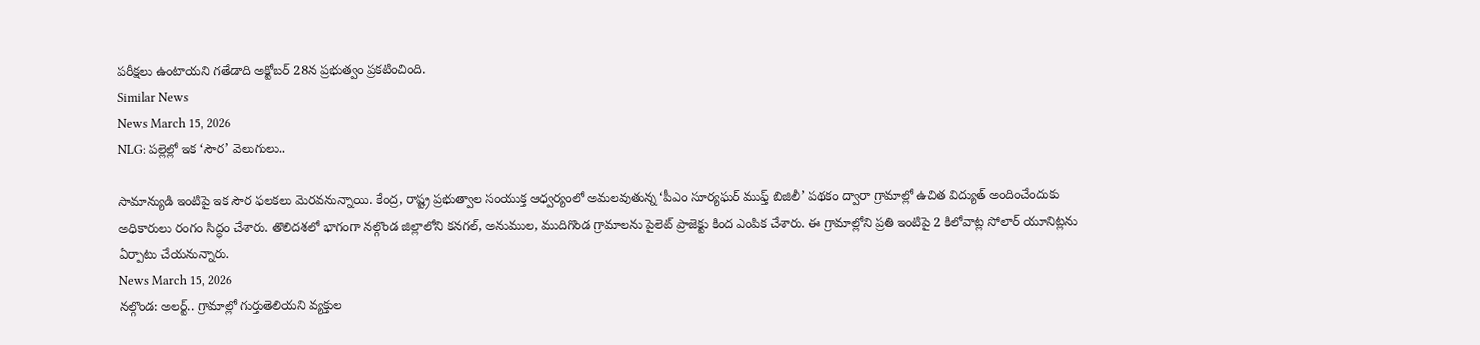పరీక్షలు ఉంటాయని గతేడాది అక్టోబర్ 28న ప్రభుత్వం ప్రకటించింది.
Similar News
News March 15, 2026
NLG: పల్లెల్లో ఇక ‘సౌర’ వెలుగులు..

సామాన్యుడి ఇంటిపై ఇక సౌర ఫలకలు మెరవనున్నాయి. కేంద్ర, రాష్ట్ర ప్రభుత్వాల సంయుక్త ఆధ్వర్యంలో అమలవుతున్న ‘పీఎం సూర్యఘర్ ముఫ్త్ బిజిలీ’ పథకం ద్వారా గ్రామాల్లో ఉచిత విద్యుత్ అందించేందుకు అధికారులు రంగం సిద్ధం చేశారు. తొలిదశలో భాగంగా నల్గొండ జిల్లాలోని కనగల్, అనుముల, ముదిగొండ గ్రామాలను పైలెట్ ప్రాజెక్టు కింద ఎంపిక చేశారు. ఈ గ్రామాల్లోని ప్రతి ఇంటిపై 2 కిలోవాట్ల సోలార్ యూనిట్లను ఏర్పాటు చేయనున్నారు.
News March 15, 2026
నల్గొండ: అలర్ట్.. గ్రామాల్లో గుర్తుతెలియని వ్యక్తుల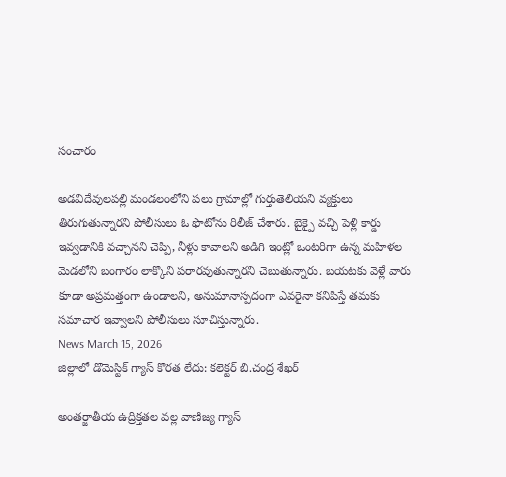సంచారం

అడవిదేవులపల్లి మండలంలోని పలు గ్రామాల్లో గుర్తుతెలియని వ్యక్తులు తిరుగుతున్నారని పోలీసులు ఓ ఫొటోను రిలీజ్ చేశారు. బైక్పై వచ్చి పెళ్లి కార్డు ఇవ్వడానికి వచ్చానని చెప్పి, నీళ్లు కావాలని అడిగి ఇంట్లో ఒంటరిగా ఉన్న మహిళల మెడలోని బంగారం లాక్కొని పరారవుతున్నారని చెబుతున్నారు. బయటకు వెళ్లే వారు కూడా అప్రమత్తంగా ఉండాలని, అనుమానాస్పదంగా ఎవరైనా కనిపిస్తే తమకు సమాచార ఇవ్వాలని పోలీసులు సూచిస్తున్నారు.
News March 15, 2026
జిల్లాలో డొమెస్టిక్ గ్యాస్ కొరత లేదు: కలెక్టర్ బి.చంద్ర శేఖర్

అంతర్జాతీయ ఉద్రిక్తతల వల్ల వాణిజ్య గ్యాస్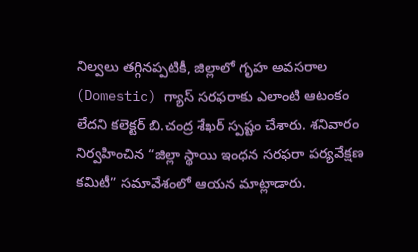నిల్వలు తగ్గినప్పటికీ, జిల్లాలో గృహ అవసరాల (Domestic) గ్యాస్ సరఫరాకు ఎలాంటి ఆటంకం లేదని కలెక్టర్ బి.చంద్ర శేఖర్ స్పష్టం చేశారు. శనివారం నిర్వహించిన “జిల్లా స్థాయి ఇంధన సరఫరా పర్యవేక్షణ కమిటీ” సమావేశంలో ఆయన మాట్లాడారు.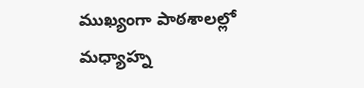ముఖ్యంగా పాఠశాలల్లో మధ్యాహ్న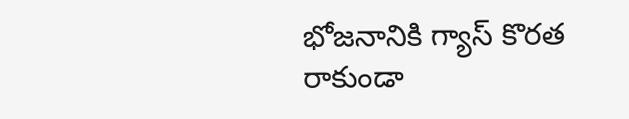భోజనానికి గ్యాస్ కొరత రాకుండా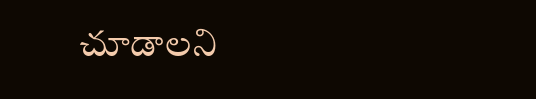చూడాలని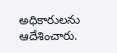అధికారులను ఆదేశించారు.